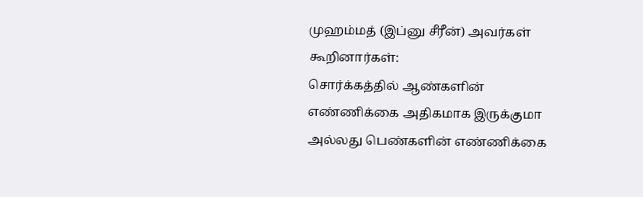முஹம்மத் (இப்னு சீரீன்) அவர்கள் கூறினார்கள்:
சொர்க்கத்தில் ஆண்களின் எண்ணிக்கை அதிகமாக இருக்குமா அல்லது பெண்களின் எண்ணிக்கை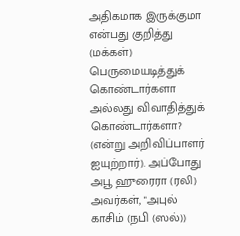அதிகமாக இருக்குமா என்பது குறித்து (மக்கள்) பெருமையடித்துக் கொண்டார்களா அல்லது விவாதித்துக் கொண்டார்களா? (என்று அறிவிப்பாளர் ஐயுற்றார்). அப்போது அபூ ஹுரைரா (ரலி) அவர்கள், "அபுல் காசிம் (நபி (ஸல்))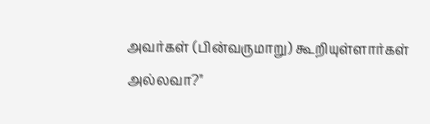அவர்கள் (பின்வருமாறு) கூறியுள்ளார்கள் அல்லவா?"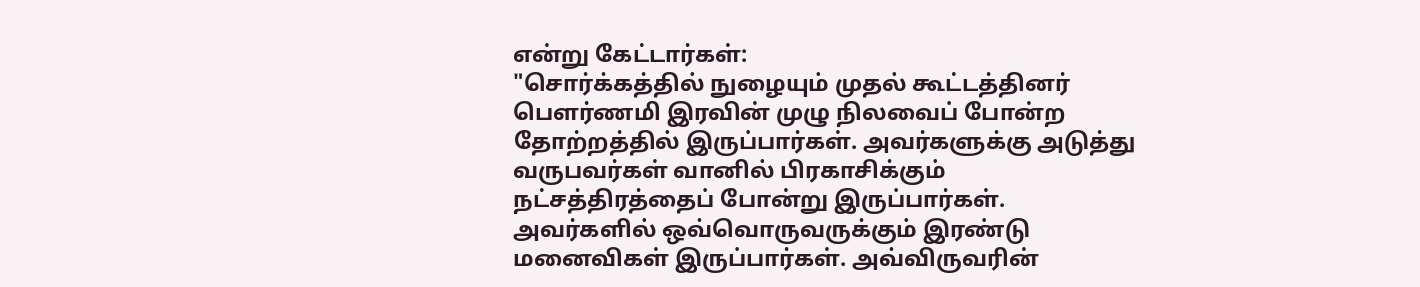என்று கேட்டார்கள்:
"சொர்க்கத்தில் நுழையும் முதல் கூட்டத்தினர் பௌர்ணமி இரவின் முழு நிலவைப் போன்ற தோற்றத்தில் இருப்பார்கள். அவர்களுக்கு அடுத்து வருபவர்கள் வானில் பிரகாசிக்கும் நட்சத்திரத்தைப் போன்று இருப்பார்கள். அவர்களில் ஒவ்வொருவருக்கும் இரண்டு மனைவிகள் இருப்பார்கள். அவ்விருவரின்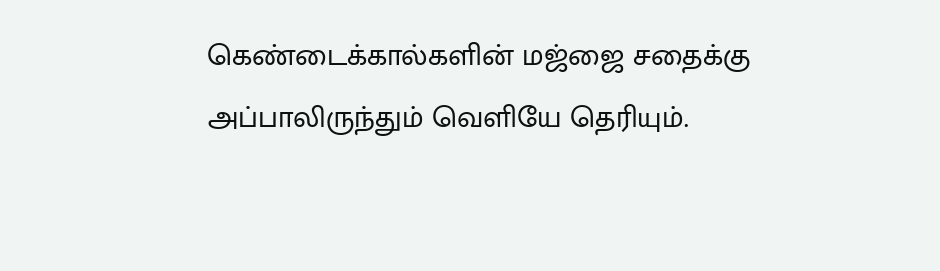கெண்டைக்கால்களின் மஜ்ஜை சதைக்கு அப்பாலிருந்தும் வெளியே தெரியும்.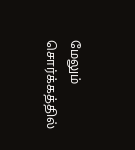மேலும் சொர்க்கத்தில்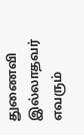துணைவி இல்லாதவர் எவரும்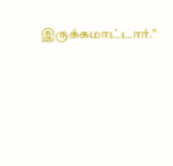இருக்கமாட்டார்."